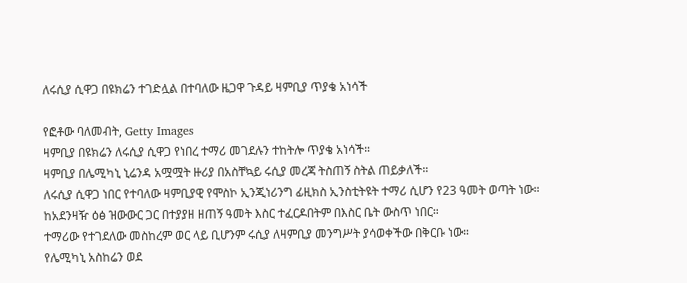ለሩሲያ ሲዋጋ በዩክሬን ተገድሏል በተባለው ዜጋዋ ጉዳይ ዛምቢያ ጥያቄ አነሳች

የፎቶው ባለመብት, Getty Images
ዛምቢያ በዩክሬን ለሩሲያ ሲዋጋ የነበረ ተማሪ መገደሉን ተከትሎ ጥያቄ አነሳች።
ዛምቢያ በሌሚካኒ ኒሬንዳ አሟሟት ዙሪያ በአስቸኳይ ሩሲያ መረጃ ትስጠኝ ስትል ጠይቃለች።
ለሩሲያ ሲዋጋ ነበር የተባለው ዛምቢያዊ የሞስኮ ኢንጂነሪንግ ፊዚክስ ኢንስቲትዩት ተማሪ ሲሆን የ23 ዓመት ወጣት ነው።
ከአደንዛዥ ዕፅ ዝውውር ጋር በተያያዘ ዘጠኝ ዓመት እስር ተፈርዶበትም በእስር ቤት ውስጥ ነበር።
ተማሪው የተገደለው መስከረም ወር ላይ ቢሆንም ሩሲያ ለዛምቢያ መንግሥት ያሳወቀችው በቅርቡ ነው።
የሌሚካኒ አስከሬን ወደ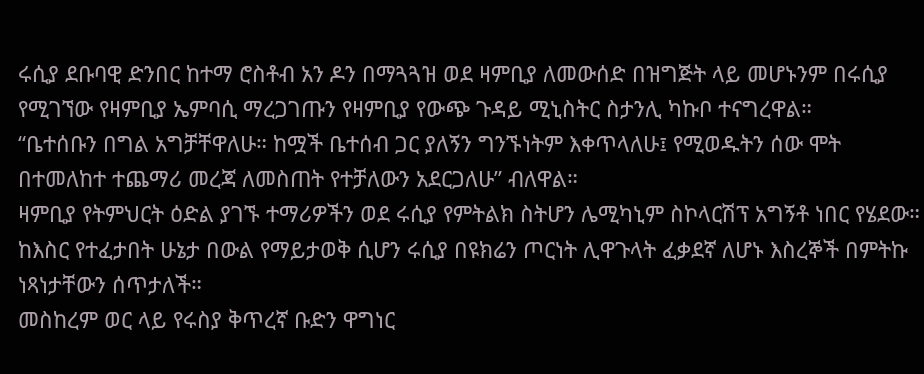ሩሲያ ደቡባዊ ድንበር ከተማ ሮስቶብ አን ዶን በማጓጓዝ ወደ ዛምቢያ ለመውሰድ በዝግጅት ላይ መሆኑንም በሩሲያ የሚገኘው የዛምቢያ ኤምባሲ ማረጋገጡን የዛምቢያ የውጭ ጉዳይ ሚኒስትር ስታንሊ ካኩቦ ተናግረዋል።
“ቤተሰቡን በግል አግቻቸዋለሁ። ከሟች ቤተሰብ ጋር ያለኝን ግንኙነትም እቀጥላለሁ፤ የሚወዱትን ሰው ሞት በተመለከተ ተጨማሪ መረጃ ለመስጠት የተቻለውን አደርጋለሁ” ብለዋል።
ዛምቢያ የትምህርት ዕድል ያገኙ ተማሪዎችን ወደ ሩሲያ የምትልክ ስትሆን ሌሚካኒም ስኮላርሽፕ አግኝቶ ነበር የሄደው።
ከእስር የተፈታበት ሁኔታ በውል የማይታወቅ ሲሆን ሩሲያ በዩክሬን ጦርነት ሊዋጉላት ፈቃደኛ ለሆኑ እስረኞች በምትኩ ነጻነታቸውን ሰጥታለች።
መስከረም ወር ላይ የሩስያ ቅጥረኛ ቡድን ዋግነር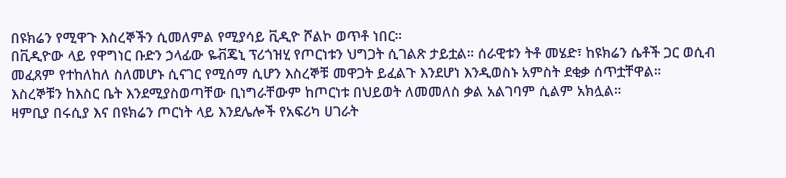በዩክሬን የሚዋጉ እስረኞችን ሲመለምል የሚያሳይ ቪዲዮ ሾልኮ ወጥቶ ነበር።
በቪዲዮው ላይ የዋግነር ቡድን ኃላፊው ዬቭጄኒ ፕሪጎዝሂ የጦርነቱን ህግጋት ሲገልጽ ታይቷል። ሰራዊቱን ትቶ መሄድ፣ ከዩክሬን ሴቶች ጋር ወሲብ መፈጸም የተከለከለ ስለመሆኑ ሲናገር የሚሰማ ሲሆን እስረኞቹ መዋጋት ይፈልጉ እንደሆነ እንዲወስኑ አምስት ደቂቃ ሰጥቷቸዋል።
እስረኞቹን ከእስር ቤት እንደሚያስወጣቸው ቢነግራቸውም ከጦርነቱ በህይወት ለመመለስ ቃል አልገባም ሲልም አክሏል።
ዛምቢያ በሩሲያ እና በዩክሬን ጦርነት ላይ እንደሌሎች የአፍሪካ ሀገራት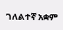ገለልተኛ አቋም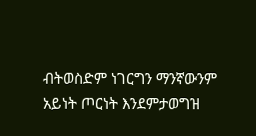ብትወስድም ነገርግን ማንኛውንም አይነት ጦርነት እንደምታወግዝ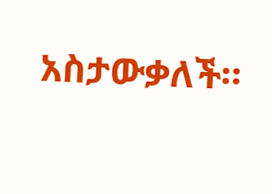አስታውቃለች።